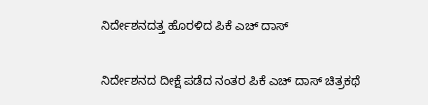ನಿರ್ದೇಶನದತ್ತ ಹೊರಳಿದ ಪಿಕೆ ಎಚ್ ದಾಸ್

ನಿರ್ದೇಶನದ ದೀಕ್ಷೆ ಪಡೆದ ನಂತರ ಪಿಕೆ ಎಚ್ ದಾಸ್ ಚಿತ್ರಕಥೆ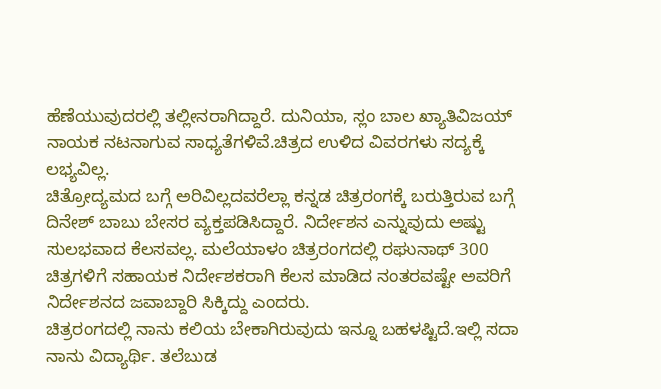ಹೆಣೆಯುವುದರಲ್ಲಿ ತಲ್ಲೀನರಾಗಿದ್ದಾರೆ. ದುನಿಯಾ, ಸ್ಲಂ ಬಾಲ ಖ್ಯಾತಿವಿಜಯ್ ನಾಯಕ ನಟನಾಗುವ ಸಾಧ್ಯತೆಗಳಿವೆ.ಚಿತ್ರದ ಉಳಿದ ವಿವರಗಳು ಸದ್ಯಕ್ಕೆ ಲಭ್ಯವಿಲ್ಲ.
ಚಿತ್ರೋದ್ಯಮದ ಬಗ್ಗೆ ಅರಿವಿಲ್ಲದವರೆಲ್ಲಾ ಕನ್ನಡ ಚಿತ್ರರಂಗಕ್ಕೆ ಬರುತ್ತಿರುವ ಬಗ್ಗೆ ದಿನೇಶ್ ಬಾಬು ಬೇಸರ ವ್ಯಕ್ತಪಡಿಸಿದ್ದಾರೆ. ನಿರ್ದೇಶನ ಎನ್ನುವುದು ಅಷ್ಟು ಸುಲಭವಾದ ಕೆಲಸವಲ್ಲ. ಮಲೆಯಾಳಂ ಚಿತ್ರರಂಗದಲ್ಲಿ ರಘುನಾಥ್ 300 ಚಿತ್ರಗಳಿಗೆ ಸಹಾಯಕ ನಿರ್ದೇಶಕರಾಗಿ ಕೆಲಸ ಮಾಡಿದ ನಂತರವಷ್ಟೇ ಅವರಿಗೆ ನಿರ್ದೇಶನದ ಜವಾಬ್ದಾರಿ ಸಿಕ್ಕಿದ್ದು ಎಂದರು.
ಚಿತ್ರರಂಗದಲ್ಲಿ ನಾನು ಕಲಿಯ ಬೇಕಾಗಿರುವುದು ಇನ್ನೂ ಬಹಳಷ್ಟಿದೆ.ಇಲ್ಲಿ ಸದಾ ನಾನು ವಿದ್ಯಾರ್ಥಿ. ತಲೆಬುಡ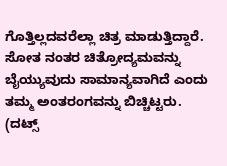ಗೊತ್ತಿಲ್ಲದವರೆಲ್ಲಾ ಚಿತ್ರ ಮಾಡುತ್ತಿದ್ದಾರೆ. ಸೋತ ನಂತರ ಚಿತ್ರೋದ್ಯಮವನ್ನು ಬೈಯ್ಯುವುದು ಸಾಮಾನ್ಯವಾಗಿದೆ ಎಂದು ತಮ್ಮ ಅಂತರಂಗವನ್ನು ಬಿಚ್ಚಿಟ್ಟರು.
(ದಟ್ಸ್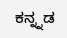ಕನ್ನ್ನಡ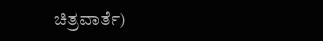ಚಿತ್ರವಾರ್ತೆ)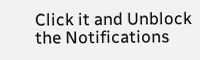Click it and Unblock the Notifications